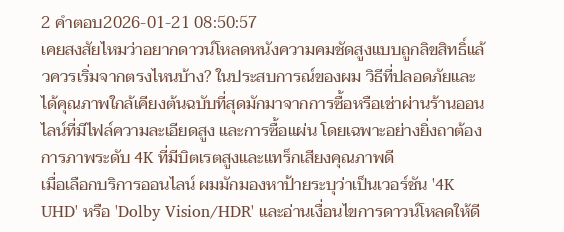2 คำตอบ2026-01-21 08:50:57
เคยสงสัยไหมว่าอยากดาวน์โหลดหนังความคมชัดสูงแบบถูกลิขสิทธิ์แล้วควรเริ่มจากตรงไหนบ้าง? ในประสบการณ์ของผม วิธีที่ปลอดภัยและได้คุณภาพใกล้เคียงต้นฉบับที่สุดมักมาจากการซื้อหรือเช่าผ่านร้านออนไลน์ที่มีไฟล์ความละเอียดสูง และการซื้อแผ่น โดยเฉพาะอย่างยิ่งถาต้องการภาพระดับ 4K ที่มีบิตเรตสูงและแทร็กเสียงคุณภาพดี
เมื่อเลือกบริการออนไลน์ ผมมักมองหาป้ายระบุว่าเป็นเวอร์ชัน '4K UHD' หรือ 'Dolby Vision/HDR' และอ่านเงื่อนไขการดาวน์โหลดให้ดี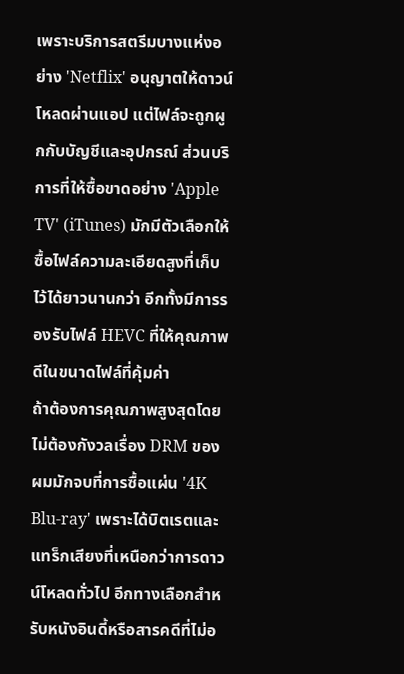เพราะบริการสตรีมบางแห่งอย่าง 'Netflix' อนุญาตให้ดาวน์โหลดผ่านแอป แต่ไฟล์จะถูกผูกกับบัญชีและอุปกรณ์ ส่วนบริการที่ให้ซื้อขาดอย่าง 'Apple TV' (iTunes) มักมีตัวเลือกให้ซื้อไฟล์ความละเอียดสูงที่เก็บไว้ได้ยาวนานกว่า อีกทั้งมีการรองรับไฟล์ HEVC ที่ให้คุณภาพดีในขนาดไฟล์ที่คุ้มค่า
ถ้าต้องการคุณภาพสูงสุดโดยไม่ต้องกังวลเรื่อง DRM ของผมมักจบที่การซื้อแผ่น '4K Blu-ray' เพราะได้บิตเรตและแทร็กเสียงที่เหนือกว่าการดาวน์โหลดทั่วไป อีกทางเลือกสำหรับหนังอินดี้หรือสารคดีที่ไม่อ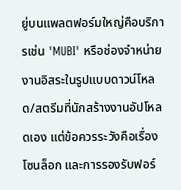ยู่บนแพลตฟอร์มใหญ่คือบริการเช่น 'MUBI' หรือช่องจำหน่ายงานอิสระในรูปแบบดาวน์โหลด/สตรีมที่นักสร้างงานอัปโหลดเอง แต่ข้อควรระวังคือเรื่องโซนล็อก และการรองรับฟอร์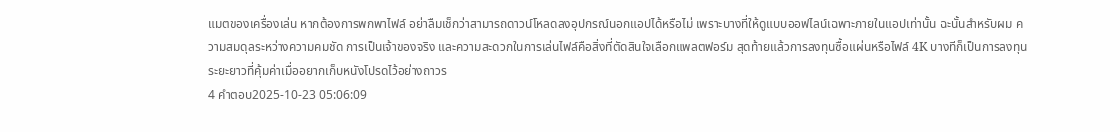แมตของเครื่องเล่น หากต้องการพกพาไฟล์ อย่าลืมเช็กว่าสามารถดาวน์โหลดลงอุปกรณ์นอกแอปได้หรือไม่ เพราะบางที่ให้ดูแบบออฟไลน์เฉพาะภายในแอปเท่านั้น ฉะนั้นสำหรับผม ความสมดุลระหว่างความคมชัด การเป็นเจ้าของจริง และความสะดวกในการเล่นไฟล์คือสิ่งที่ตัดสินใจเลือกแพลตฟอร์ม สุดท้ายแล้วการลงทุนซื้อแผ่นหรือไฟล์ 4K บางทีก็เป็นการลงทุนระยะยาวที่คุ้มค่าเมื่ออยากเก็บหนังโปรดไว้อย่างถาวร
4 คำตอบ2025-10-23 05:06:09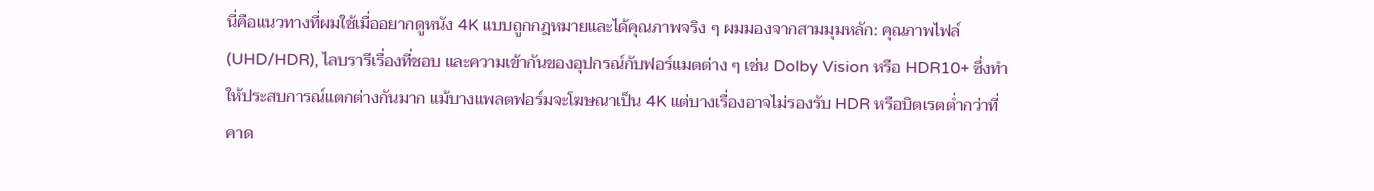นี่คือแนวทางที่ผมใช้เมื่ออยากดูหนัง 4K แบบถูกกฎหมายและได้คุณภาพจริง ๆ ผมมองจากสามมุมหลัก: คุณภาพไฟล์ (UHD/HDR), ไลบรารีเรื่องที่ชอบ และความเข้ากันของอุปกรณ์กับฟอร์แมตต่าง ๆ เช่น Dolby Vision หรือ HDR10+ ซึ่งทำให้ประสบการณ์แตกต่างกันมาก แม้บางแพลตฟอร์มจะโฆษณาเป็น 4K แต่บางเรื่องอาจไม่รองรับ HDR หรือบิตเรตต่ำกว่าที่คาด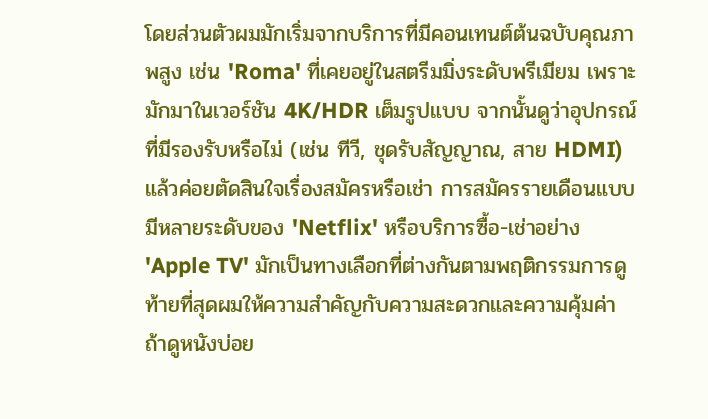โดยส่วนตัวผมมักเริ่มจากบริการที่มีคอนเทนต์ต้นฉบับคุณภาพสูง เช่น 'Roma' ที่เคยอยู่ในสตรีมมิ่งระดับพรีเมียม เพราะมักมาในเวอร์ชัน 4K/HDR เต็มรูปแบบ จากนั้นดูว่าอุปกรณ์ที่มีรองรับหรือไม่ (เช่น ทีวี, ชุดรับสัญญาณ, สาย HDMI) แล้วค่อยตัดสินใจเรื่องสมัครหรือเช่า การสมัครรายเดือนแบบมีหลายระดับของ 'Netflix' หรือบริการซื้อ-เช่าอย่าง 'Apple TV' มักเป็นทางเลือกที่ต่างกันตามพฤติกรรมการดู
ท้ายที่สุดผมให้ความสำคัญกับความสะดวกและความคุ้มค่า ถ้าดูหนังบ่อย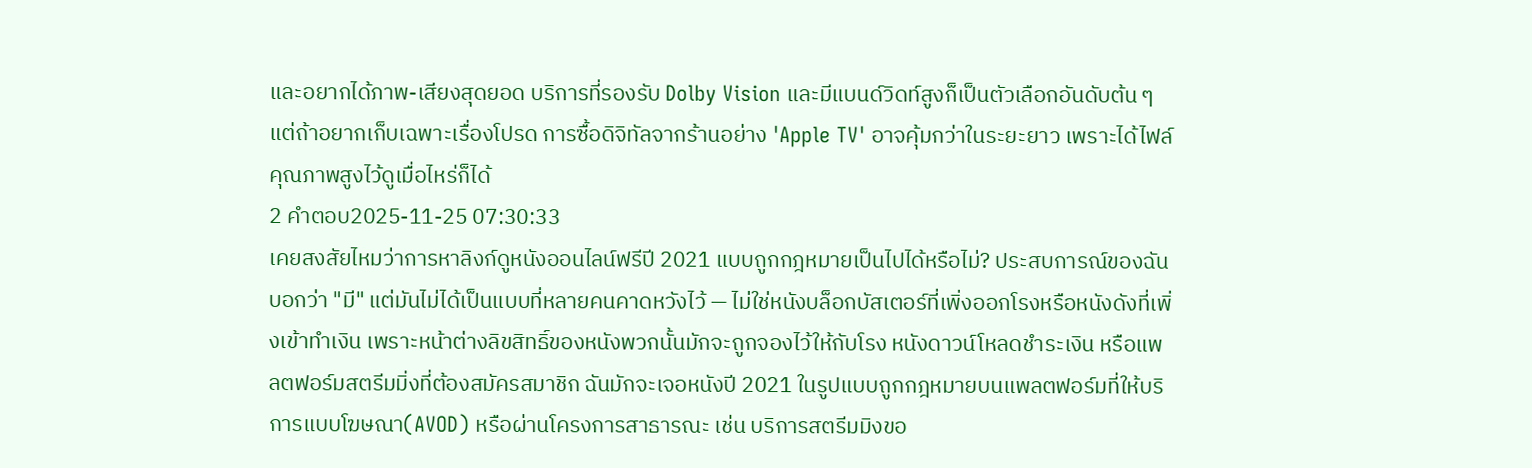และอยากได้ภาพ-เสียงสุดยอด บริการที่รองรับ Dolby Vision และมีแบนด์วิดท์สูงก็เป็นตัวเลือกอันดับต้น ๆ แต่ถ้าอยากเก็บเฉพาะเรื่องโปรด การซื้อดิจิทัลจากร้านอย่าง 'Apple TV' อาจคุ้มกว่าในระยะยาว เพราะได้ไฟล์คุณภาพสูงไว้ดูเมื่อไหร่ก็ได้
2 คำตอบ2025-11-25 07:30:33
เคยสงสัยไหมว่าการหาลิงก์ดูหนังออนไลน์ฟรีปี 2021 แบบถูกกฎหมายเป็นไปได้หรือไม่? ประสบการณ์ของฉันบอกว่า "มี" แต่มันไม่ได้เป็นแบบที่หลายคนคาดหวังไว้ — ไม่ใช่หนังบล็อกบัสเตอร์ที่เพิ่งออกโรงหรือหนังดังที่เพิ่งเข้าทำเงิน เพราะหน้าต่างลิขสิทธิ์ของหนังพวกนั้นมักจะถูกจองไว้ให้กับโรง หนังดาวน์โหลดชำระเงิน หรือแพลตฟอร์มสตรีมมิ่งที่ต้องสมัครสมาชิก ฉันมักจะเจอหนังปี 2021 ในรูปแบบถูกกฎหมายบนแพลตฟอร์มที่ให้บริการแบบโฆษณา(AVOD) หรือผ่านโครงการสาธารณะ เช่น บริการสตรีมมิงขอ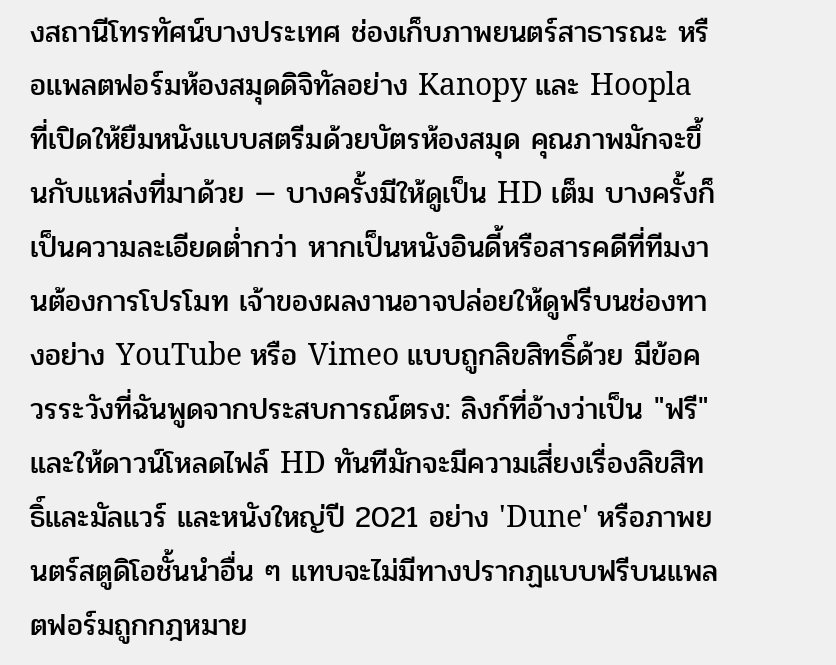งสถานีโทรทัศน์บางประเทศ ช่องเก็บภาพยนตร์สาธารณะ หรือแพลตฟอร์มห้องสมุดดิจิทัลอย่าง Kanopy และ Hoopla ที่เปิดให้ยืมหนังแบบสตรีมด้วยบัตรห้องสมุด คุณภาพมักจะขึ้นกับแหล่งที่มาด้วย — บางครั้งมีให้ดูเป็น HD เต็ม บางครั้งก็เป็นความละเอียดต่ำกว่า หากเป็นหนังอินดี้หรือสารคดีที่ทีมงานต้องการโปรโมท เจ้าของผลงานอาจปล่อยให้ดูฟรีบนช่องทางอย่าง YouTube หรือ Vimeo แบบถูกลิขสิทธิ์ด้วย มีข้อควรระวังที่ฉันพูดจากประสบการณ์ตรง: ลิงก์ที่อ้างว่าเป็น "ฟรี" และให้ดาวน์โหลดไฟล์ HD ทันทีมักจะมีความเสี่ยงเรื่องลิขสิทธิ์และมัลแวร์ และหนังใหญ่ปี 2021 อย่าง 'Dune' หรือภาพยนตร์สตูดิโอชั้นนำอื่น ๆ แทบจะไม่มีทางปรากฏแบบฟรีบนแพลตฟอร์มถูกกฎหมาย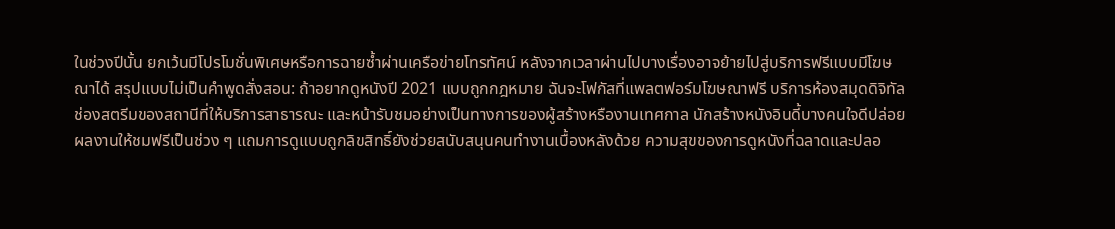ในช่วงปีนั้น ยกเว้นมีโปรโมชั่นพิเศษหรือการฉายซ้ำผ่านเครือข่ายโทรทัศน์ หลังจากเวลาผ่านไปบางเรื่องอาจย้ายไปสู่บริการฟรีแบบมีโฆษณาได้ สรุปแบบไม่เป็นคำพูดสั่งสอน: ถ้าอยากดูหนังปี 2021 แบบถูกกฎหมาย ฉันจะโฟกัสที่แพลตฟอร์มโฆษณาฟรี บริการห้องสมุดดิจิทัล ช่องสตรีมของสถานีที่ให้บริการสาธารณะ และหน้ารับชมอย่างเป็นทางการของผู้สร้างหรืองานเทศกาล นักสร้างหนังอินดี้บางคนใจดีปล่อยผลงานให้ชมฟรีเป็นช่วง ๆ แถมการดูแบบถูกลิขสิทธิ์ยังช่วยสนับสนุนคนทำงานเบื้องหลังด้วย ความสุขของการดูหนังที่ฉลาดและปลอ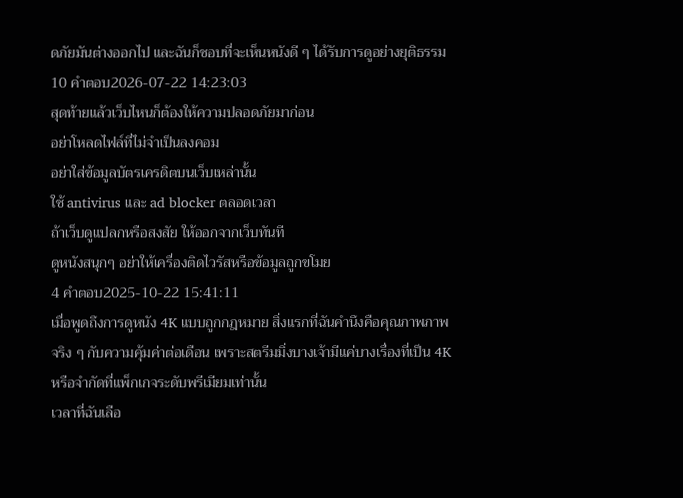ดภัยมันต่างออกไป และฉันก็ชอบที่จะเห็นหนังดี ๆ ได้รับการดูอย่างยุติธรรม
10 คำตอบ2026-07-22 14:23:03
สุดท้ายแล้วเว็บไหนก็ต้องให้ความปลอดภัยมาก่อน
อย่าโหลดไฟล์ที่ไม่จำเป็นลงคอม
อย่าใส่ข้อมูลบัตรเครดิตบนเว็บเหล่านั้น
ใช้ antivirus และ ad blocker ตลอดเวลา
ถ้าเว็บดูแปลกหรือสงสัย ให้ออกจากเว็บทันที
ดูหนังสนุกๆ อย่าให้เครื่องติดไวรัสหรือข้อมูลถูกขโมย
4 คำตอบ2025-10-22 15:41:11
เมื่อพูดถึงการดูหนัง 4K แบบถูกกฎหมาย สิ่งแรกที่ฉันคำนึงคือคุณภาพภาพจริง ๆ กับความคุ้มค่าต่อเดือน เพราะสตรีมมิ่งบางเจ้ามีแค่บางเรื่องที่เป็น 4K หรือจำกัดที่แพ็กเกจระดับพรีเมียมเท่านั้น
เวลาที่ฉันเลือ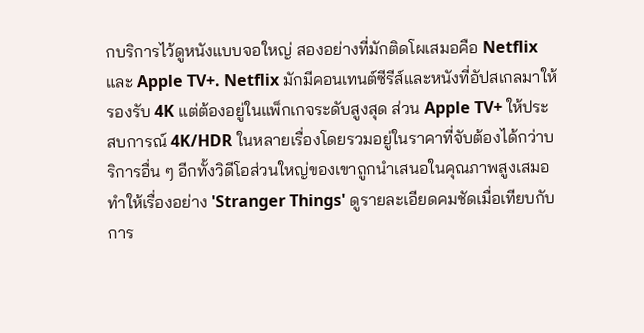กบริการไว้ดูหนังแบบจอใหญ่ สองอย่างที่มักติดโผเสมอคือ Netflix และ Apple TV+. Netflix มักมีคอนเทนต์ซีรีส์และหนังที่อัปสเกลมาให้รองรับ 4K แต่ต้องอยู่ในแพ็กเกจระดับสูงสุด ส่วน Apple TV+ ให้ประสบการณ์ 4K/HDR ในหลายเรื่องโดยรวมอยู่ในราคาที่จับต้องได้กว่าบริการอื่น ๆ อีกทั้งวิดีโอส่วนใหญ่ของเขาถูกนำเสนอในคุณภาพสูงเสมอ ทำให้เรื่องอย่าง 'Stranger Things' ดูรายละเอียดคมชัดเมื่อเทียบกับการ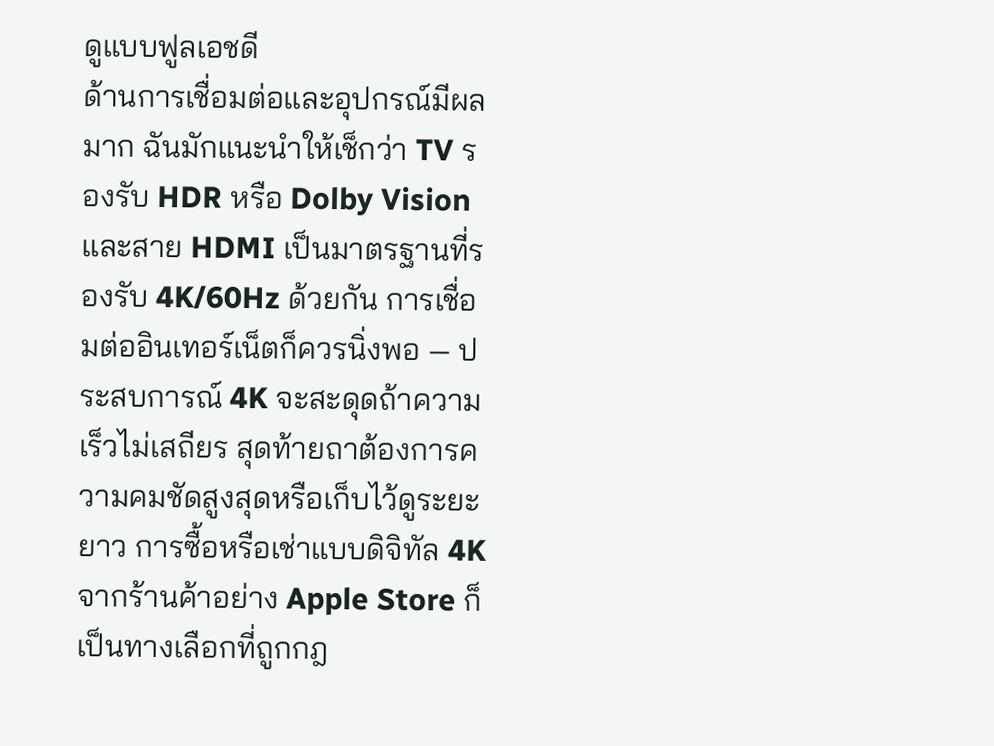ดูแบบฟูลเอชดี
ด้านการเชื่อมต่อและอุปกรณ์มีผลมาก ฉันมักแนะนำให้เช็กว่า TV รองรับ HDR หรือ Dolby Vision และสาย HDMI เป็นมาตรฐานที่รองรับ 4K/60Hz ด้วยกัน การเชื่อมต่ออินเทอร์เน็ตก็ควรนิ่งพอ — ประสบการณ์ 4K จะสะดุดถ้าความเร็วไม่เสถียร สุดท้ายถาต้องการความคมชัดสูงสุดหรือเก็บไว้ดูระยะยาว การซื้อหรือเช่าแบบดิจิทัล 4K จากร้านค้าอย่าง Apple Store ก็เป็นทางเลือกที่ถูกกฎ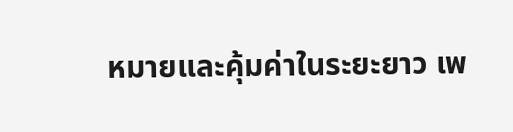หมายและคุ้มค่าในระยะยาว เพ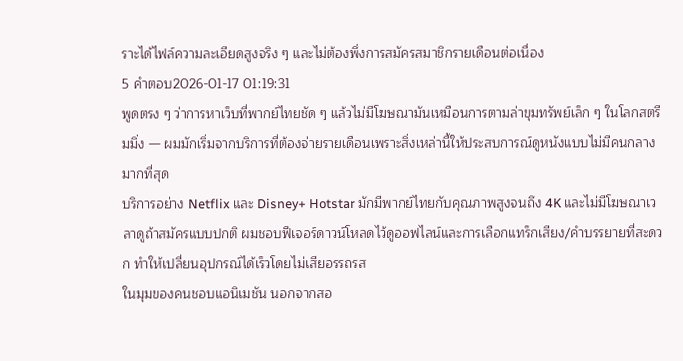ราะได้ไฟล์ความละเอียดสูงจริง ๆ และไม่ต้องพึ่งการสมัครสมาชิกรายเดือนต่อเนื่อง
5 คำตอบ2026-01-17 01:19:31
พูดตรง ๆ ว่าการหาเว็บที่พากย์ไทยชัด ๆ แล้วไม่มีโฆษณามันเหมือนการตามล่าขุมทรัพย์เล็ก ๆ ในโลกสตรีมมิ่ง — ผมมักเริ่มจากบริการที่ต้องจ่ายรายเดือนเพราะสิ่งเหล่านี้ให้ประสบการณ์ดูหนังแบบไม่มีคนกลางมากที่สุด
บริการอย่าง Netflix และ Disney+ Hotstar มักมีพากย์ไทยกับคุณภาพสูงจนถึง 4K และไม่มีโฆษณาเวลาดูถ้าสมัครแบบปกติ ผมชอบฟีเจอร์ดาวน์โหลดไว้ดูออฟไลน์และการเลือกแทร็กเสียง/คำบรรยายที่สะดวก ทำให้เปลี่ยนอุปกรณ์ได้เร็วโดยไม่เสียอรรถรส
ในมุมของคนชอบแอนิเมชัน นอกจากสอ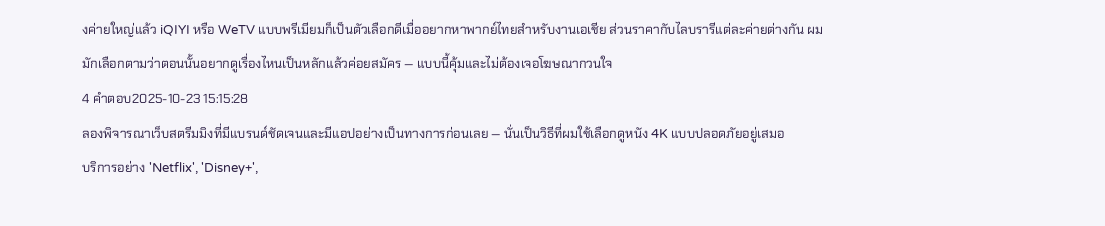งค่ายใหญ่แล้ว iQIYI หรือ WeTV แบบพรีเมียมก็เป็นตัวเลือกดีเมื่ออยากหาพากย์ไทยสำหรับงานเอเชีย ส่วนราคากับไลบรารีแต่ละค่ายต่างกัน ผมมักเลือกตามว่าตอนนั้นอยากดูเรื่องไหนเป็นหลักแล้วค่อยสมัคร — แบบนี้คุ้มและไม่ต้องเจอโฆษณากวนใจ
4 คำตอบ2025-10-23 15:15:28
ลองพิจารณาเว็บสตรีมมิงที่มีแบรนด์ชัดเจนและมีแอปอย่างเป็นทางการก่อนเลย — นั่นเป็นวิธีที่ผมใช้เลือกดูหนัง 4K แบบปลอดภัยอยู่เสมอ
บริการอย่าง 'Netflix', 'Disney+',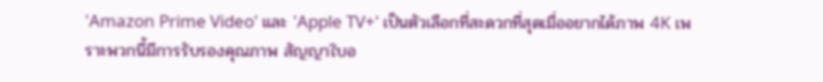'Amazon Prime Video' และ 'Apple TV+' เป็นตัวเลือกที่สะดวกที่สุดเมื่ออยากได้ภาพ 4K เพราะพวกนี้มีการรับรองคุณภาพ สัญญาใบอ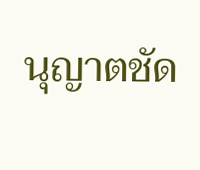นุญาตชัด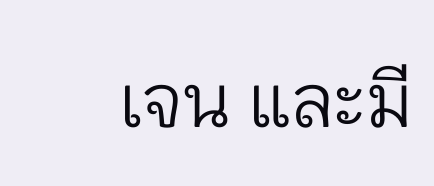เจน และมี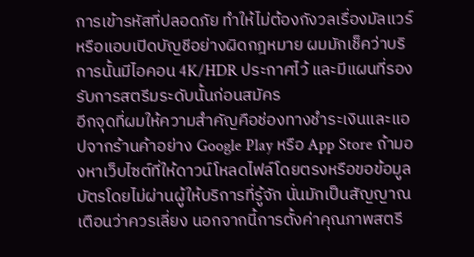การเข้ารหัสที่ปลอดภัย ทำให้ไม่ต้องกังวลเรื่องมัลแวร์หรือแอบเปิดบัญชีอย่างผิดกฎหมาย ผมมักเช็คว่าบริการนั้นมีไอคอน 4K/HDR ประกาศไว้ และมีแผนที่รองรับการสตรีมระดับนั้นก่อนสมัคร
อีกจุดที่ผมให้ความสำคัญคือช่องทางชำระเงินและแอปจากร้านค้าอย่าง Google Play หรือ App Store ถ้ามองหาเว็บไซต์ที่ให้ดาวน์โหลดไฟล์โดยตรงหรือขอข้อมูลบัตรโดยไม่ผ่านผู้ให้บริการที่รู้จัก นั่นมักเป็นสัญญาณเตือนว่าควรเลี่ยง นอกจากนี้การตั้งค่าคุณภาพสตรี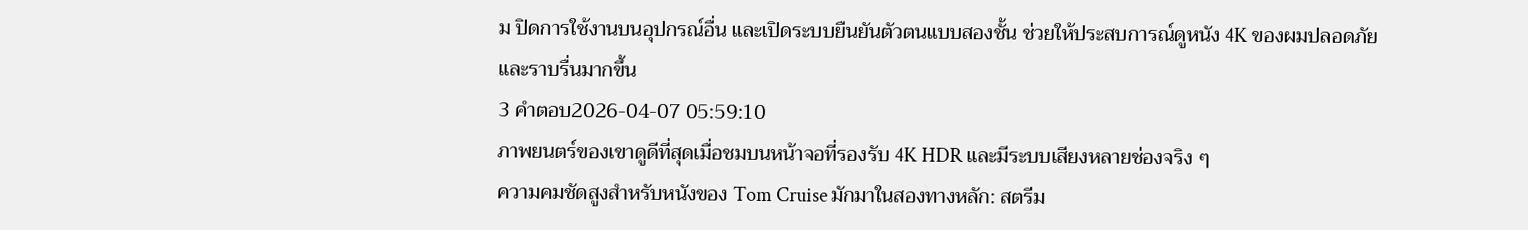ม ปิดการใช้งานบนอุปกรณ์อื่น และเปิดระบบยืนยันตัวตนแบบสองชั้น ช่วยให้ประสบการณ์ดูหนัง 4K ของผมปลอดภัยและราบรื่นมากขึ้น
3 คำตอบ2026-04-07 05:59:10
ภาพยนตร์ของเขาดูดีที่สุดเมื่อชมบนหน้าจอที่รองรับ 4K HDR และมีระบบเสียงหลายช่องจริง ๆ
ความคมชัดสูงสำหรับหนังของ Tom Cruise มักมาในสองทางหลัก: สตรีม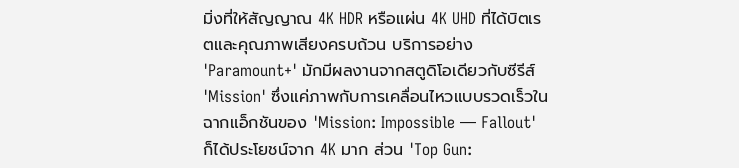มิ่งที่ให้สัญญาณ 4K HDR หรือแผ่น 4K UHD ที่ได้บิตเรตและคุณภาพเสียงครบถ้วน บริการอย่าง 'Paramount+' มักมีผลงานจากสตูดิโอเดียวกับซีรีส์ 'Mission' ซึ่งแค่ภาพกับการเคลื่อนไหวแบบรวดเร็วในฉากแอ็กชันของ 'Mission: Impossible — Fallout' ก็ได้ประโยชน์จาก 4K มาก ส่วน 'Top Gun: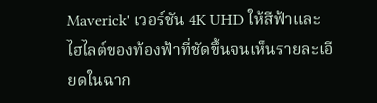Maverick' เวอร์ชัน 4K UHD ให้สีฟ้าและไฮไลต์ของท้องฟ้าที่ชัดขึ้นจนเห็นรายละเอียดในฉาก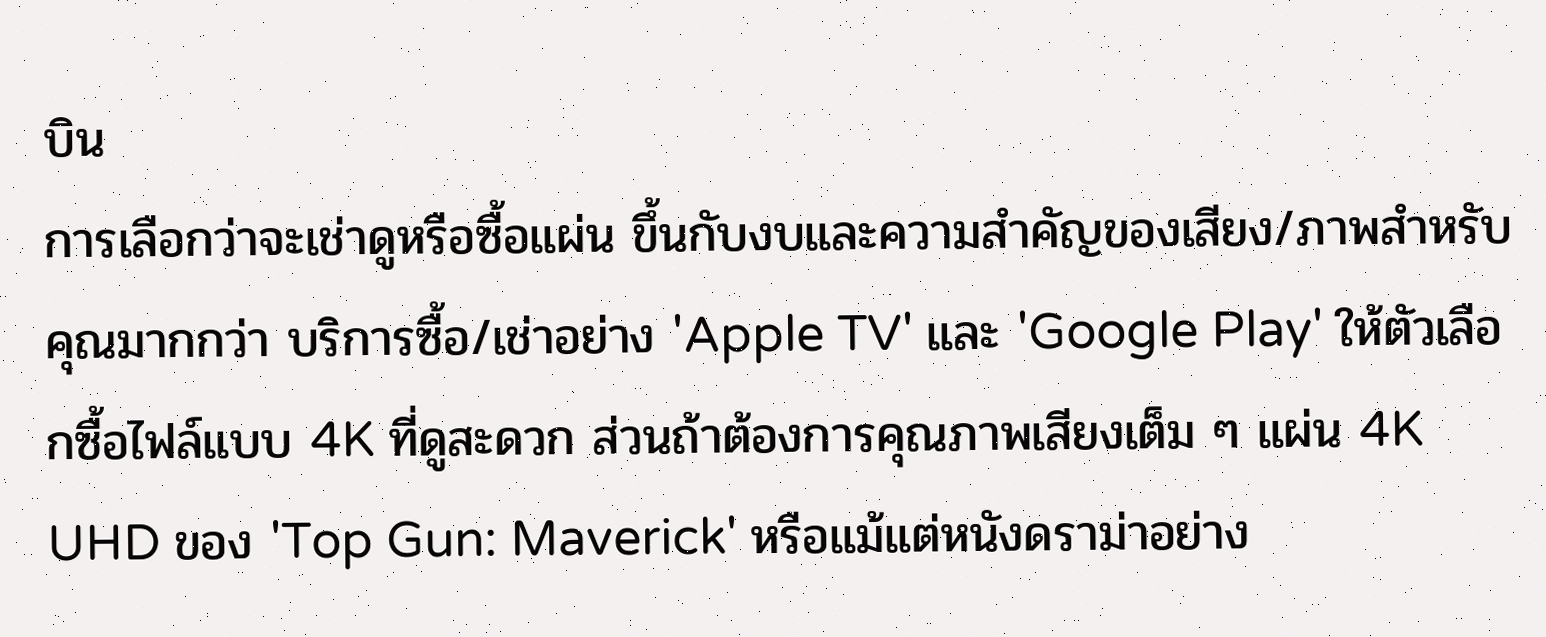บิน
การเลือกว่าจะเช่าดูหรือซื้อแผ่น ขึ้นกับงบและความสำคัญของเสียง/ภาพสำหรับคุณมากกว่า บริการซื้อ/เช่าอย่าง 'Apple TV' และ 'Google Play' ให้ตัวเลือกซื้อไฟล์แบบ 4K ที่ดูสะดวก ส่วนถ้าต้องการคุณภาพเสียงเต็ม ๆ แผ่น 4K UHD ของ 'Top Gun: Maverick' หรือแม้แต่หนังดราม่าอย่าง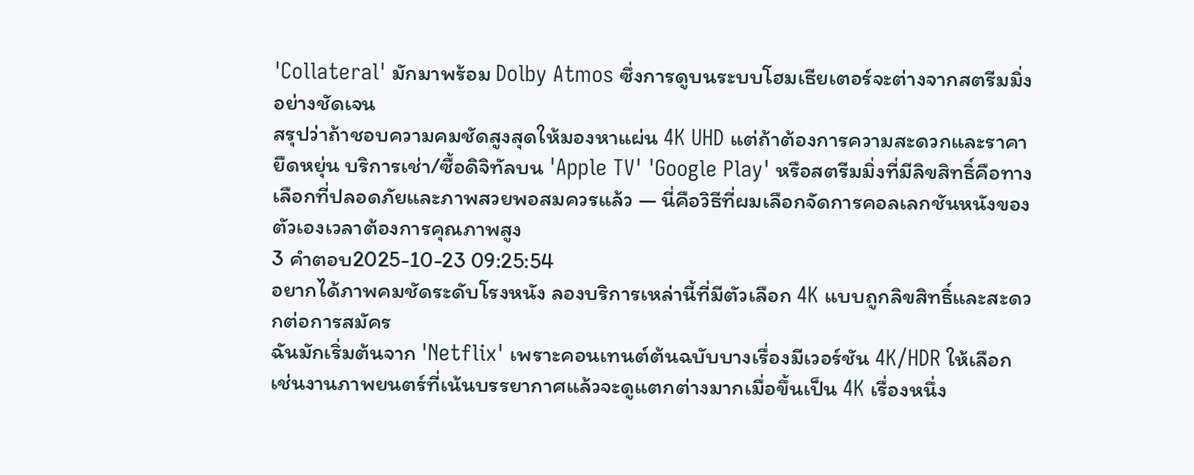'Collateral' มักมาพร้อม Dolby Atmos ซึ่งการดูบนระบบโฮมเธียเตอร์จะต่างจากสตรีมมิ่งอย่างชัดเจน
สรุปว่าถ้าชอบความคมชัดสูงสุดให้มองหาแผ่น 4K UHD แต่ถ้าต้องการความสะดวกและราคายืดหยุ่น บริการเช่า/ซื้อดิจิทัลบน 'Apple TV' 'Google Play' หรือสตรีมมิ่งที่มีลิขสิทธิ์คือทางเลือกที่ปลอดภัยและภาพสวยพอสมควรแล้ว — นี่คือวิธีที่ผมเลือกจัดการคอลเลกชันหนังของตัวเองเวลาต้องการคุณภาพสูง
3 คำตอบ2025-10-23 09:25:54
อยากได้ภาพคมชัดระดับโรงหนัง ลองบริการเหล่านี้ที่มีตัวเลือก 4K แบบถูกลิขสิทธิ์และสะดวกต่อการสมัคร
ฉันมักเริ่มต้นจาก 'Netflix' เพราะคอนเทนต์ต้นฉบับบางเรื่องมีเวอร์ชัน 4K/HDR ให้เลือก เช่นงานภาพยนตร์ที่เน้นบรรยากาศแล้วจะดูแตกต่างมากเมื่อขึ้นเป็น 4K เรื่องหนึ่ง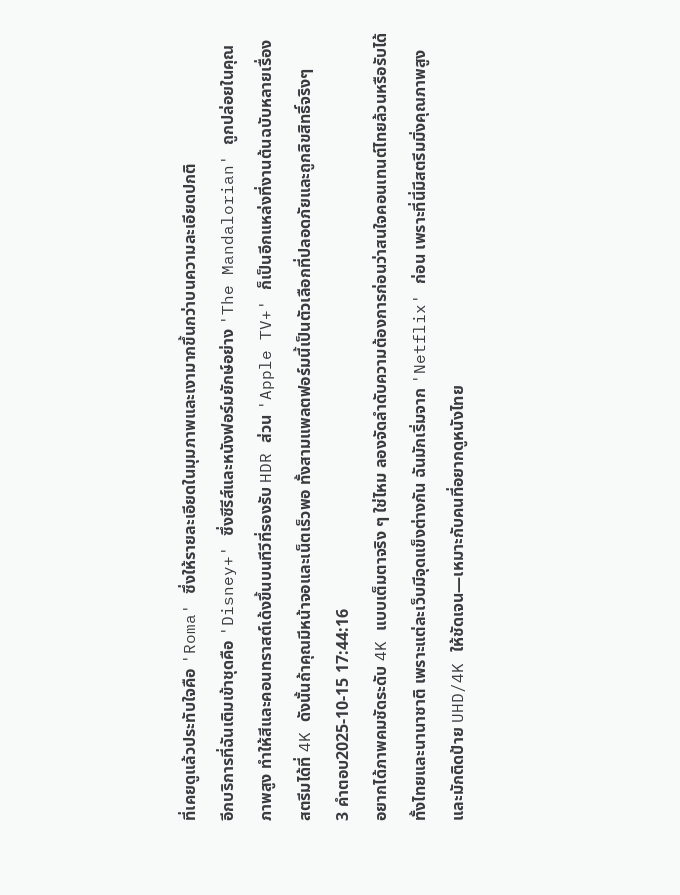ที่เคยดูแล้วประทับใจคือ 'Roma' ซึ่งให้รายละเอียดในมุมภาพและเงามากขึ้นกว่าบนความละเอียดปกติ
อีกบริการที่ฉันเติมเข้าชุดคือ 'Disney+' ซึ่งซีรีส์และหนังฟอร์มยักษ์อย่าง 'The Mandalorian' ถูกปล่อยในคุณภาพสูง ทำให้สีและคอนทราสต์เด้งขึ้นบนทีวีที่รองรับ HDR ส่วน 'Apple TV+' ก็เป็นอีกแหล่งที่งานต้นฉบับหลายเรื่องสตรีมได้ที่ 4K ดังนั้นถ้าคุณมีหน้าจอและเน็ตเร็วพอ ทั้งสามแพลตฟอร์มนี้เป็นตัวเลือกที่ปลอดภัยและถูกลิขสิทธิ์จริงๆ
3 คำตอบ2025-10-15 17:44:16
อยากได้ภาพคมชัดระดับ 4K แบบเต็มตาจริง ๆ ใช่ไหม ลองจัดลำดับความต้องการก่อนว่าสนใจคอนเทนต์ไทยล้วนหรือรับได้ทั้งไทยและนานาชาติ เพราะแต่ละเว็บมีจุดแข็งต่างกัน ฉันมักเริ่มจาก 'Netflix' ก่อน เพราะที่นี่มีสตรีมมิ่งคุณภาพสูงและมักติดป้าย UHD/4K ให้ชัดเจน—เหมาะกับคนที่อยากดูหนังไทย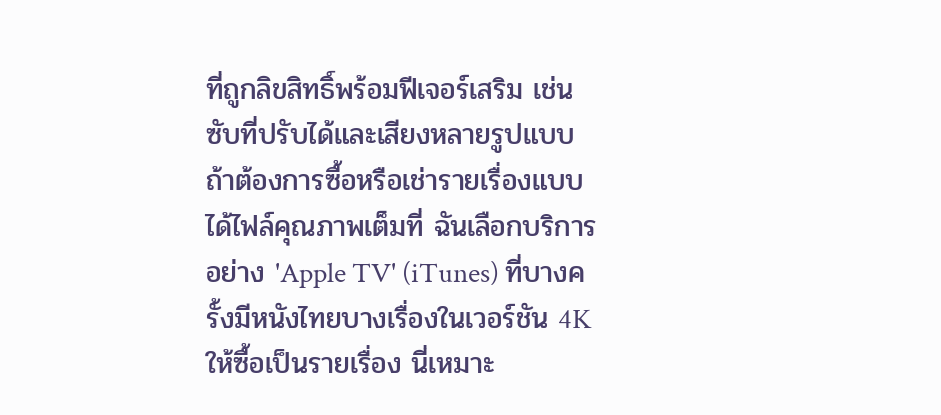ที่ถูกลิขสิทธิ์พร้อมฟีเจอร์เสริม เช่น ซับที่ปรับได้และเสียงหลายรูปแบบ
ถ้าต้องการซื้อหรือเช่ารายเรื่องแบบได้ไฟล์คุณภาพเต็มที่ ฉันเลือกบริการอย่าง 'Apple TV' (iTunes) ที่บางครั้งมีหนังไทยบางเรื่องในเวอร์ชัน 4K ให้ซื้อเป็นรายเรื่อง นี่เหมาะ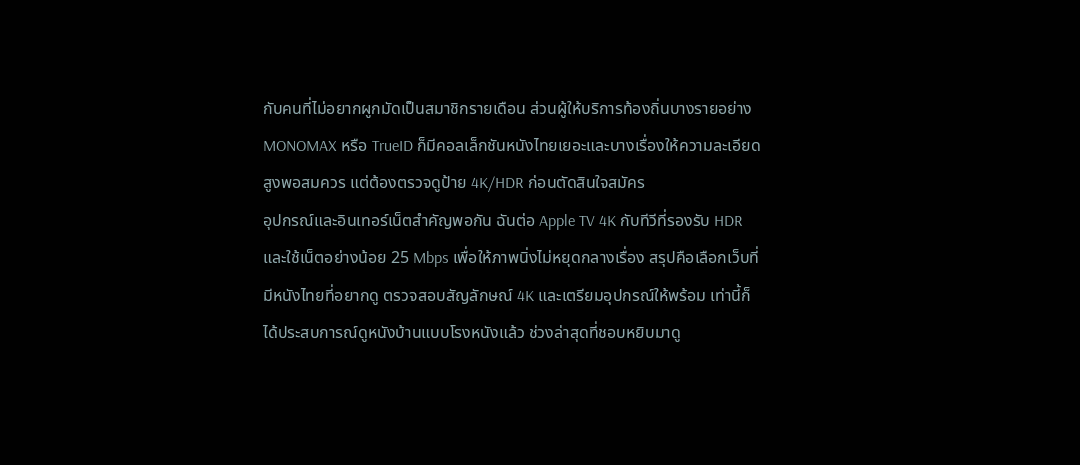กับคนที่ไม่อยากผูกมัดเป็นสมาชิกรายเดือน ส่วนผู้ให้บริการท้องถิ่นบางรายอย่าง MONOMAX หรือ TrueID ก็มีคอลเล็กชันหนังไทยเยอะและบางเรื่องให้ความละเอียดสูงพอสมควร แต่ต้องตรวจดูป้าย 4K/HDR ก่อนตัดสินใจสมัคร
อุปกรณ์และอินเทอร์เน็ตสำคัญพอกัน ฉันต่อ Apple TV 4K กับทีวีที่รองรับ HDR และใช้เน็ตอย่างน้อย 25 Mbps เพื่อให้ภาพนิ่งไม่หยุดกลางเรื่อง สรุปคือเลือกเว็บที่มีหนังไทยที่อยากดู ตรวจสอบสัญลักษณ์ 4K และเตรียมอุปกรณ์ให้พร้อม เท่านี้ก็ได้ประสบการณ์ดูหนังบ้านแบบโรงหนังแล้ว ช่วงล่าสุดที่ชอบหยิบมาดู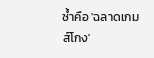ซ้ำคือ 'ฉลาดเกมส์โกง'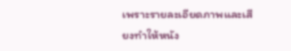เพราะรายละเอียดภาพและเสียงทำให้หนัง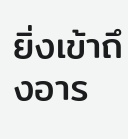ยิ่งเข้าถึงอาร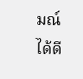มณ์ได้ดี